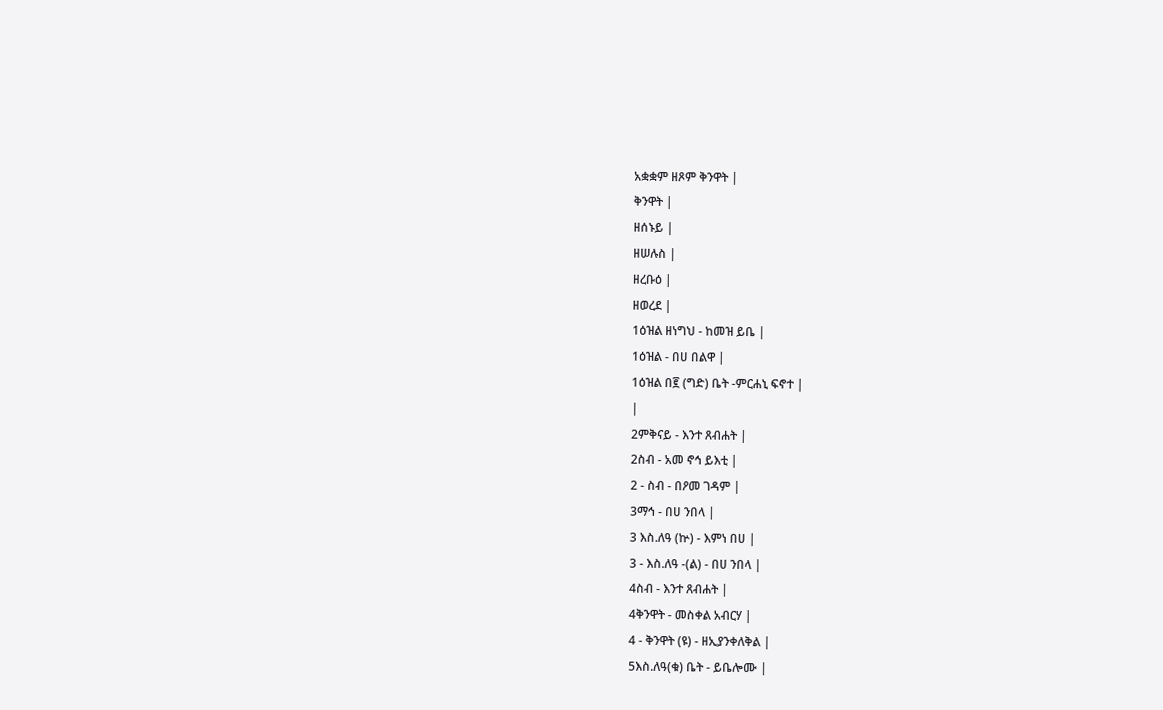አቋቋም ዘጾም ቅንዋት |
ቅንዋት |
ዘሰኑይ |
ዘሠሉስ |
ዘረቡዕ |
ዘወረደ |
1ዕዝል ዘነግህ - ከመዝ ይቤ |
1ዕዝል - በሀ በልዋ |
1ዕዝል በ፪ (ግድ) ቤት -ምርሐኒ ፍኖተ |
|
2ምቅናይ - እንተ ጸብሐት |
2ስብ - አመ ኖኅ ይእቲ |
2 - ስብ - በዖመ ገዳም |
3ማኅ - በሀ ንበላ |
3 እስ.ለዓ (ኵ) - እምነ በሀ |
3 - እስ.ለዓ -(ል) - በሀ ንበላ |
4ስብ - እንተ ጸብሐት |
4ቅንዋት - መስቀል አብርሃ |
4 - ቅንዋት (ዩ) - ዘኢያንቀለቅል |
5እስ.ለዓ(ቁ) ቤት - ይቤሎሙ |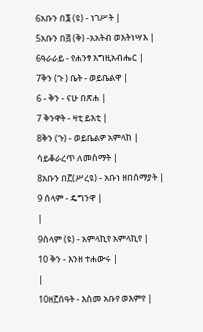6አቡን በ፮ (ዩ) - ነገሥት |
5አቡን በ፭ (ቅ) -አአትብ ወእትነሣእ |
6ዓራራይ - የሐንፃ እግዚአብሔር |
7ቅን (ጉ ) ቤት - ወይቤልዋ |
6 - ቅን - ናሁ በጽሐ |
7 ቅንዋት - ዛቲ ይእቲ |
8ቅን (ጉ) - ወይቤልዎ አምላከ |
ሳይቆራረጥ ለመስማት |
8አቡን በ፫(ሥረዩ) - አቡነ ዘበሰማያት |
9 ሰላም - ዴግንዋ |
|
9ሰላም (ዩ) - አምላኪየ አምላኪየ |
10 ቅን - እንዘ ተሐውሩ |
|
10ዘ፫ሰዓት - እስመ አቡየ ወእምየ |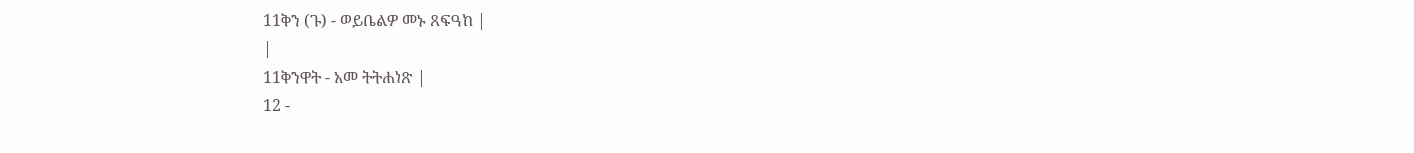11ቅን (ጉ) - ወይቤልዎ መኑ ጸፍዓከ |
|
11ቅንዋት - አመ ትትሐነጽ |
12 -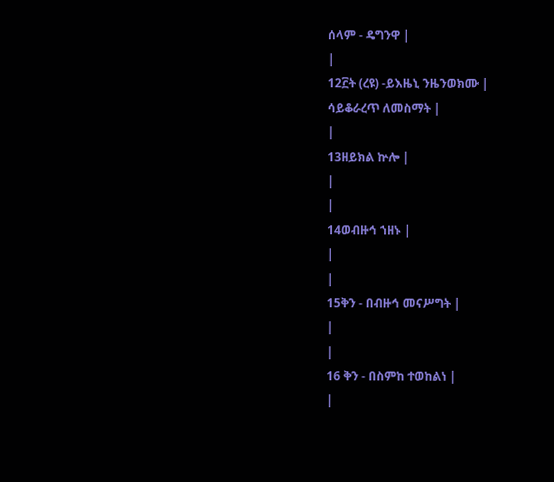ሰላም - ዴግንዋ |
|
12፫ት (ረዩ) -ይእዜኒ ንዜንወክሙ |
ሳይቆራረጥ ለመስማት |
|
13ዘይክል ኵሎ |
|
|
14ወብዙኅ ኀዘኑ |
|
|
15ቅን - በብዙኅ መናሥግት |
|
|
16 ቅን - በስምከ ተወከልነ |
|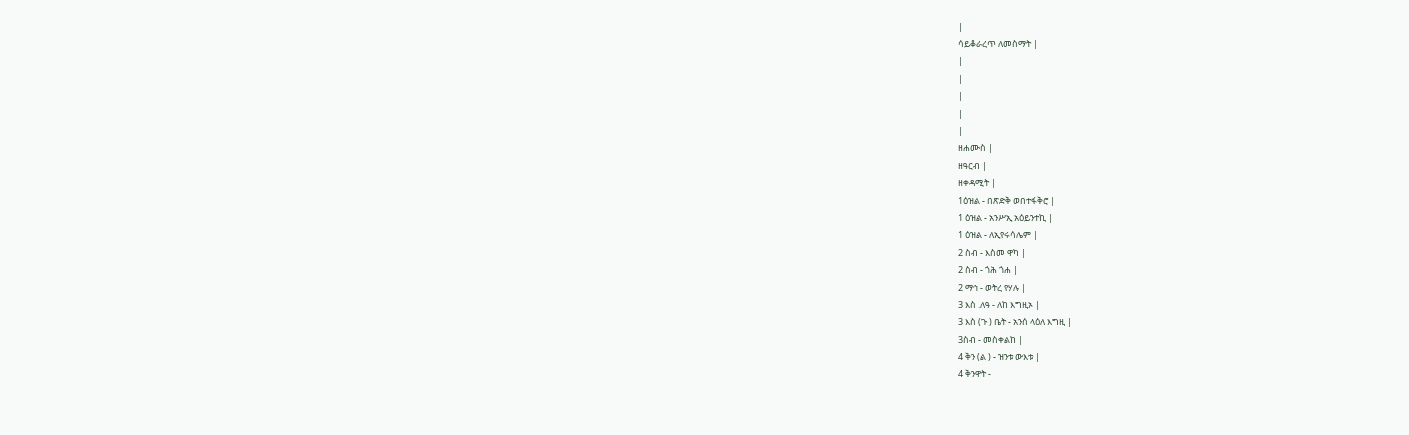|
ሳይቆራረጥ ለመስማት |
|
|
|
|
|
ዘሐሙስ |
ዘዓርብ |
ዘቀዳሚት |
1ዕዝል - በጽድቅ ወበተፋቅሮ |
1 ዕዝል - አንሥኢ አዕይንተኪ |
1 ዕዝል - ለኢየሩሳሌም |
2 ስብ - እስመ ዋካ |
2 ስብ - ጎሕ ጎሐ |
2 ማኅ - ወትረ የሃሉ |
3 እስ .ለዓ - ለከ እግዚኦ |
3 እስ (ጉ ) ቤት - አንሰ ላዕለ እግዚ |
3ስብ - መስቀልከ |
4 ቅን (ል ) - ዝንቱ ውእቱ |
4 ቅንዋት -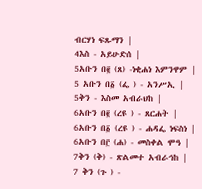ብርሃነ ፍጹማን |
4እስ - አይሁድሰ |
5አቡን በ፪ (ጸ) -ነቂሐነ እምንዋም |
5 አቡን በ፩ (ፌ ) - አንሥኢ |
5ቅን - እስመ አብራህከ |
6አቡን በ፪ (ረዩ ) - ጸርሐት |
6አቡን በ፩ (ረዩ ) - ሐዳፌ ነፍስነ |
6አቡን በ፫ (ሐ) - መስቀል ሞዓ |
7ቅን (ቅ) - ጽልመተ አብራኅከ |
7 ቅን (ጉ ) -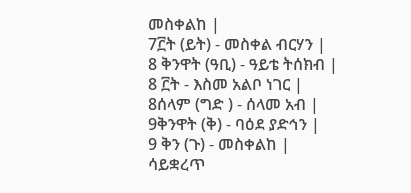መስቀልከ |
7፫ት (ይት) - መስቀል ብርሃን |
8 ቅንዋት (ዓቢ) - ዓይቴ ትሰክብ |
8 ፫ት - እስመ አልቦ ነገር |
8ሰላም (ግድ ) - ሰላመ አብ |
9ቅንዋት (ቅ) - ባዕደ ያድኅን |
9 ቅን (ጉ) - መስቀልከ |
ሳይቋረጥ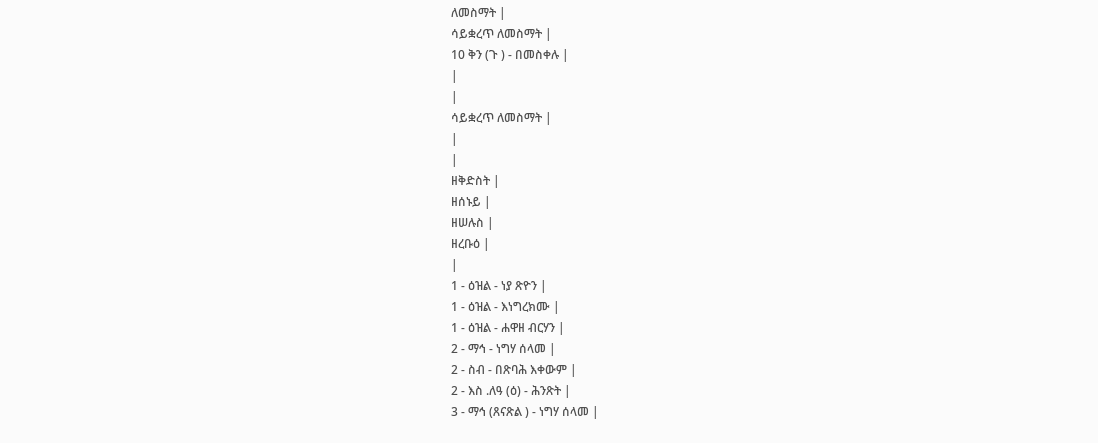ለመስማት |
ሳይቋረጥ ለመስማት |
10 ቅን (ጉ ) - በመስቀሉ |
|
|
ሳይቋረጥ ለመስማት |
|
|
ዘቅድስት |
ዘሰኑይ |
ዘሠሉስ |
ዘረቡዕ |
|
1 - ዕዝል - ነያ ጽዮን |
1 - ዕዝል - እነግረክሙ |
1 - ዕዝል - ሐዋዘ ብርሃን |
2 - ማኅ - ነግሃ ሰላመ |
2 - ስብ - በጽባሕ እቀውም |
2 - እስ .ለዓ (ዕ) - ሕንጽት |
3 - ማኅ (ጸናጽል ) - ነግሃ ሰላመ |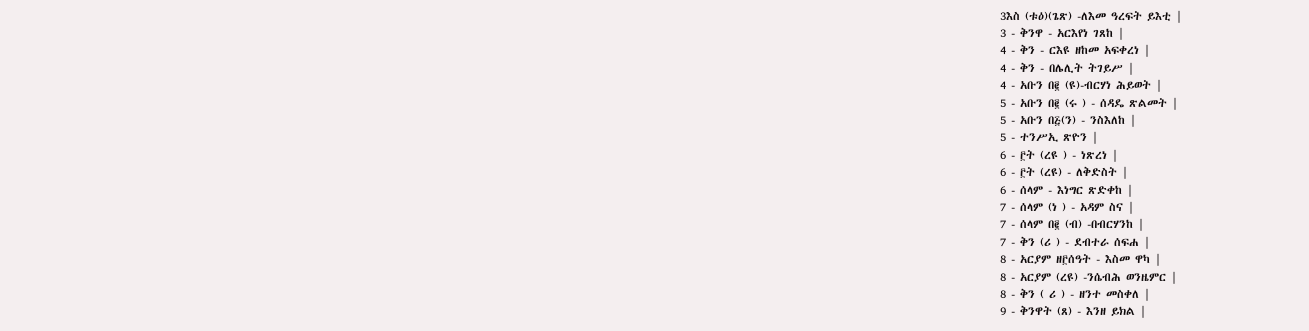3እስ (ቱዕ)(ጌጽ) -ለእመ ዓረፍት ይእቲ |
3 - ቅንዋ - አርእየነ ገጸከ |
4 - ቅን - ርእዩ ዘከመ አፍቀረነ |
4 - ቅን - በሌሊት ትገይሥ |
4 - አቡን በ፪ (ዩ)-ብርሃነ ሕይወት |
5 - አቡን በ፪ (ሩ ) - ሰዳዴ ጽልመት |
5 - አቡን በ፭(ን) - ንስእለከ |
5 - ተንሥኢ ጽዮን |
6 - ፫ት (ረዩ ) - ነጽረነ |
6 - ፫ት (ረዩ) - ለቅድስት |
6 - ሰላም - እነግር ጽድቀከ |
7 - ሰላም (ነ ) - አዳም ስና |
7 - ሰላም በ፪ (ብ) -በብርሃንከ |
7 - ቅን (ሪ ) - ደብተራ ሰፍሐ |
8 - አርያም ዘ፫ሰዓት - እስመ ዋካ |
8 - አርያም (ረዩ) -ንሴብሕ ወንዜምር |
8 - ቅን ( ሪ ) - ዘንተ መስቀለ |
9 - ቅንዋት (ጸ) - እንዘ ይክል |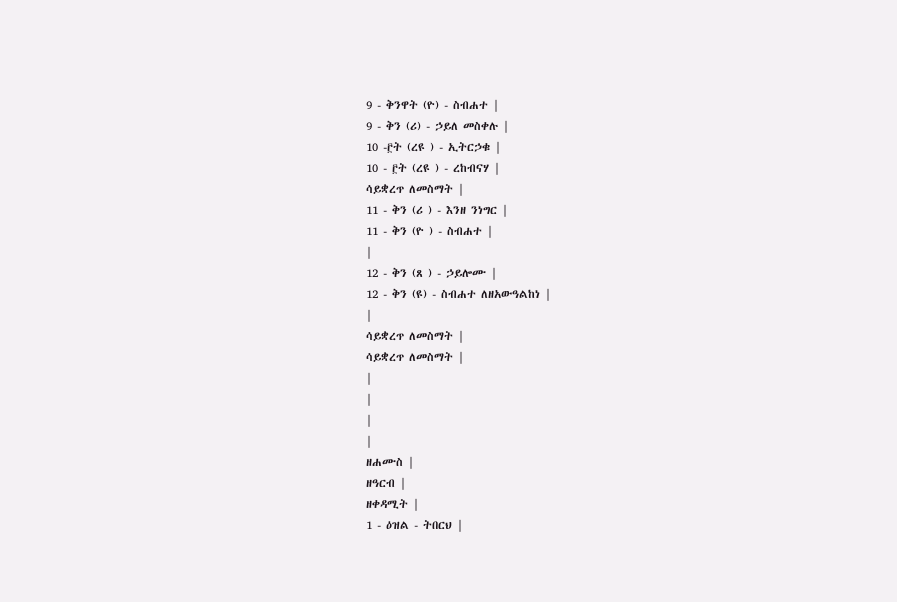9 - ቅንዋት (ዮ) - ስብሐተ |
9 - ቅን (ሪ) - ኃይለ መስቀሉ |
10 -፫ት (ረዩ ) - ኢትርኃቁ |
10 - ፫ት (ረዩ ) - ረከብናሃ |
ሳይቋረጥ ለመስማት |
11 - ቅን (ሪ ) - እንዘ ንነግር |
11 - ቅን (ዮ ) - ስብሐተ |
|
12 - ቅን (ጸ ) - ኃይሎሙ |
12 - ቅን (ዩ) - ስብሐተ ለዘአውዓልከነ |
|
ሳይቋረጥ ለመስማት |
ሳይቋረጥ ለመስማት |
|
|
|
|
ዘሐሙስ |
ዘዓርብ |
ዘቀዳሚት |
1 - ዕዝል - ትበርህ |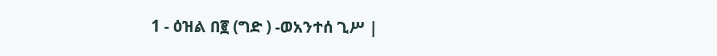1 - ዕዝል በ፪ (ግድ ) -ወአንተሰ ጊሥ |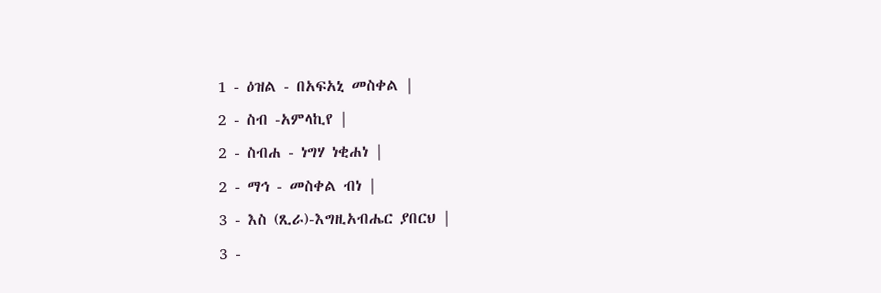1 - ዕዝል - በአፍአኒ መስቀል |
2 - ስብ -አምላኪየ |
2 - ስብሐ - ነግሃ ነቂሐነ |
2 - ማኅ - መስቀል ብነ |
3 - እስ (ጺራ)-እግዚአብሔር ያበርህ |
3 -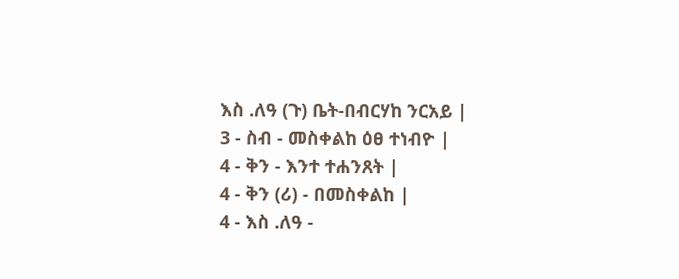እስ .ለዓ (ጉ) ቤት-በብርሃከ ንርአይ |
3 - ስብ - መስቀልከ ዕፀ ተነብዮ |
4 - ቅን - እንተ ተሐንጸት |
4 - ቅን (ሪ) - በመስቀልከ |
4 - እስ .ለዓ -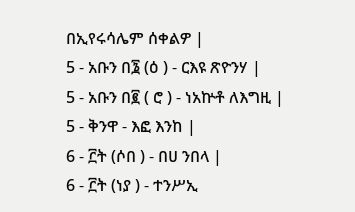በኢየሩሳሌም ሰቀልዎ |
5 - አቡን በ፮ (ዕ ) - ርእዩ ጽዮንሃ |
5 - አቡን በ፪ ( ሮ ) - ነአኵቶ ለእግዚ |
5 - ቅንዋ - እፎ እንከ |
6 - ፫ት (ሶበ ) - በሀ ንበላ |
6 - ፫ት (ነያ ) - ተንሥኢ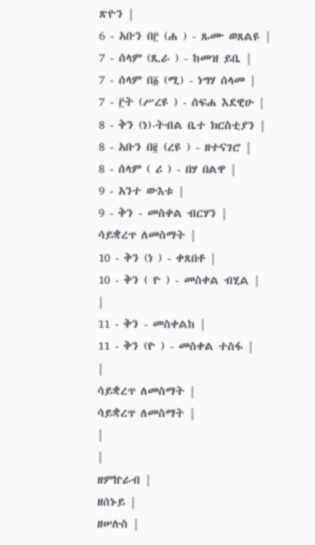ጽዮን |
6 - አቡን በ፫ (ሐ ) - ጹሙ ወጸልዩ |
7 - ሰላም (ጺራ ) - ከመዝ ይቤ |
7 - ሰላም በ፩ (ሚ) - ነግሃ ሰላመ |
7 - ፫ት (ሥረዩ ) - ሰፍሐ እደዊሁ |
8 - ቅን (ነ)-ትብል ቤተ ክርስቲያን |
8 - አቡን በ፪ (ረዩ ) - ዘተናገሮ |
8 - ሰላም ( ሪ ) - በሃ በልዋ |
9 - አንተ ውእቱ |
9 - ቅን - መስቀል ብርሃን |
ሳይቋረጥ ለመስማት |
10 - ቅን (ነ ) - ቀጸበቶ |
10 - ቅን ( ዮ ) - መስቀል ብሂል |
|
11 - ቅን - መስቀልከ |
11 - ቅን (ዮ ) - መስቀል ተስፋ |
|
ሳይቋረጥ ለመስማት |
ሳይቋረጥ ለመስማት |
|
|
ዘምኵራብ |
ዘሰኑይ |
ዘሠሉስ |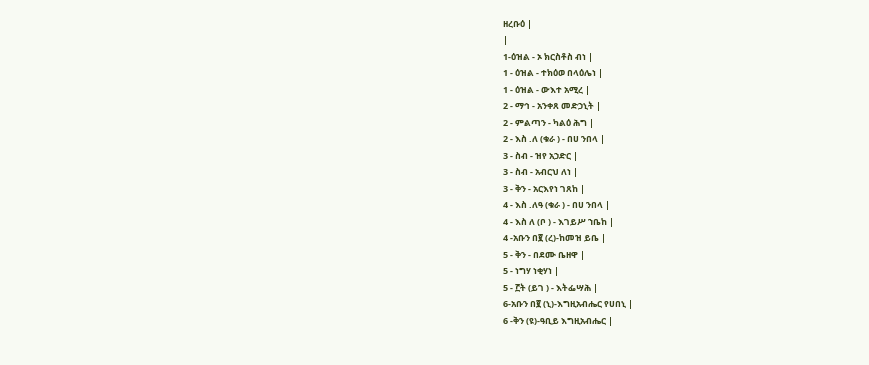ዘረቡዕ |
|
1-ዕዝል - ኦ ክርስቶስ ብነ |
1 - ዕዝል - ተክዕወ በላዕሌነ |
1 - ዕዝል - ውእተ አሚረ |
2 - ማኅ - አንቀጸ መድኃኒት |
2 - ምልጣን - ካልዕ ሕግ |
2 - እስ .ለ (ቁራ ) - በሀ ንበላ |
3 - ስብ - ዝየ አኃድር |
3 - ስብ - አብርህ ለነ |
3 - ቅን - አርእየነ ገጸከ |
4 - እስ .ለዓ (ቁራ ) - በሀ ንበላ |
4 - እስ ለ (ቦ ) - እገይሥ ኀቤከ |
4 -አቡን በ፪ (ረ)-ከመዝ ይቤ |
5 - ቅን - በደሙ ቤዘዋ |
5 - ነግሃ ነቂሃነ |
5 - ፫ት (ይገ ) - እትፌሣሕ |
6-አቡን በ፪ (ኒ)-እግዚአብሔር የሀበኒ |
6 -ቅን (ዩ)-ዓቢይ እግዚአብሔር |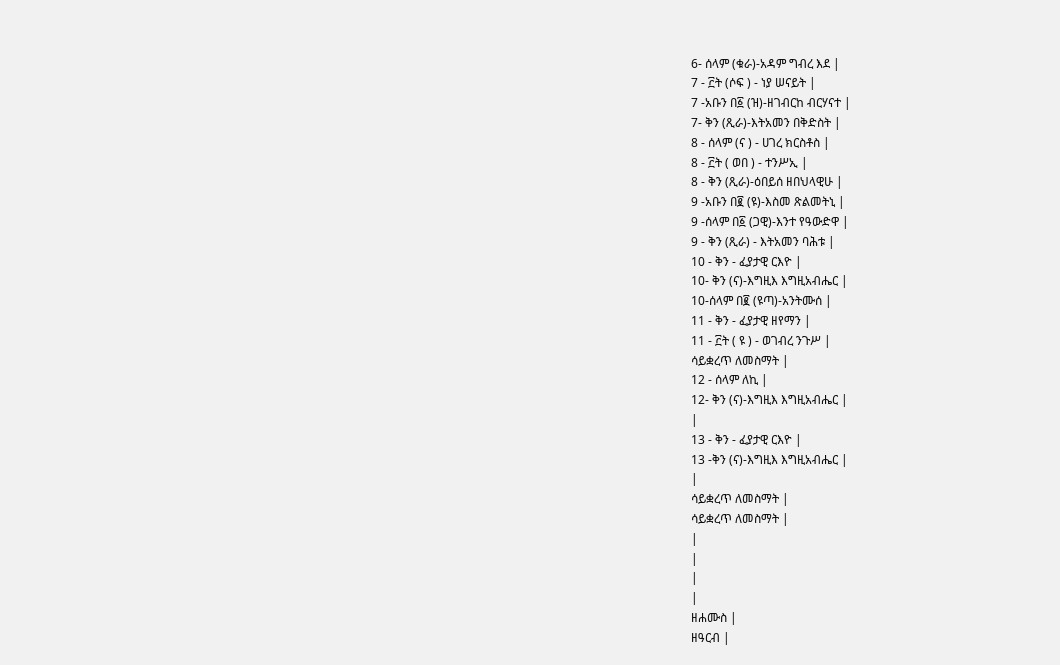6- ሰላም (ቁራ)-አዳም ግብረ እደ |
7 - ፫ት (ሶፍ ) - ነያ ሠናይት |
7 -አቡን በ፩ (ዝ)-ዘገብርከ ብርሃናተ |
7- ቅን (ጺራ)-እትአመን በቅድስት |
8 - ሰላም (ና ) - ሀገረ ክርስቶስ |
8 - ፫ት ( ወበ ) - ተንሥኢ |
8 - ቅን (ጺራ)-ዕበይሰ ዘበህላዊሁ |
9 -አቡን በ፪ (ዩ)-እስመ ጽልመትኒ |
9 -ሰላም በ፩ (ጋዊ)-እንተ የዓውድዋ |
9 - ቅን (ጺራ) - እትአመን ባሕቱ |
10 - ቅን - ፈያታዊ ርእዮ |
10- ቅን (ና)-እግዚእ እግዚአብሔር |
10-ሰላም በ፪ (ዩጣ)-አንትሙሰ |
11 - ቅን - ፈያታዊ ዘየማን |
11 - ፫ት ( ዩ ) - ወገብረ ንጉሥ |
ሳይቋረጥ ለመስማት |
12 - ሰላም ለኪ |
12- ቅን (ና)-እግዚእ እግዚአብሔር |
|
13 - ቅን - ፈያታዊ ርእዮ |
13 -ቅን (ና)-እግዚእ እግዚአብሔር |
|
ሳይቋረጥ ለመስማት |
ሳይቋረጥ ለመስማት |
|
|
|
|
ዘሐሙስ |
ዘዓርብ |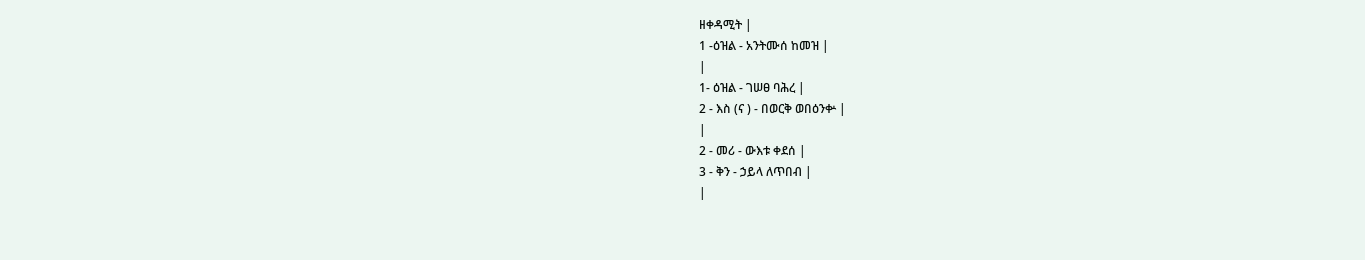ዘቀዳሚት |
1 -ዕዝል - አንትሙሰ ከመዝ |
|
1- ዕዝል - ገሠፀ ባሕረ |
2 - እስ (ና ) - በወርቅ ወበዕንቍ |
|
2 - መሪ - ውእቱ ቀደሰ |
3 - ቅን - ኃይላ ለጥበብ |
|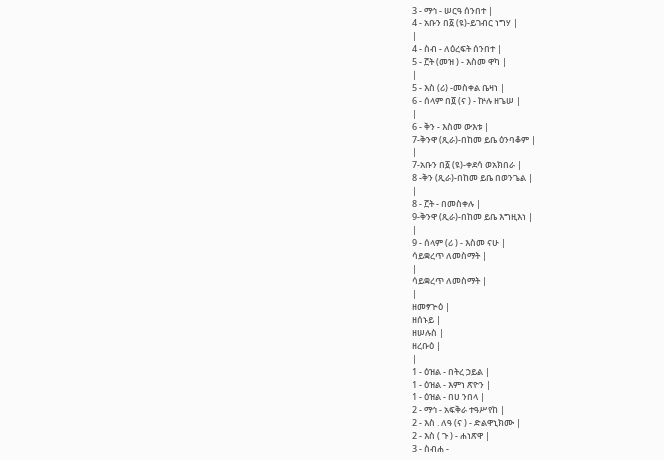3 - ማኅ - ሠርዓ ሰንበተ |
4 - አቡን በ፩ (ዩ)-ይገብር ነግሃ |
|
4 - ስብ - ለዕረፍት ሰንበተ |
5 - ፫ት (መዝ ) - እስመ ዋካ |
|
5 - እስ (ሪ) -መስቀል ቤዛነ |
6 - ሰላም በ፬ (ና ) - ኵሉ ዘጌሠ |
|
6 - ቅን - እስመ ውእቱ |
7-ቅንዋ (ጺራ)-በከመ ይቤ ዕንባቆም |
|
7-አቡን በ፩ (ዩ)-ቀደሳ ወአክበራ |
8 -ቅን (ጺራ)-በከመ ይቤ በወንጌል |
|
8 - ፫ት - በመስቀሉ |
9-ቅንዋ (ጺራ)-በከመ ይቤ እግዚእነ |
|
9 - ሰላም (ሪ ) - እስመ ናሁ |
ሳይቋረጥ ለመስማት |
|
ሳይቋረጥ ለመስማት |
|
ዘመፃጕዕ |
ዘሰኑይ |
ዘሠሉስ |
ዘረቡዕ |
|
1 - ዕዝል - በትረ ኃይል |
1 - ዕዝል - እምነ ጽዮን |
1 - ዕዝል - በሀ ንበላ |
2 - ማኅ - አፍቅራ ተዓሥየከ |
2 - እስ . ለዓ (ና ) - ድልዋኒክሙ |
2 - እስ ( ጉ ) - ሐነጽዋ |
3 - ስብሐ -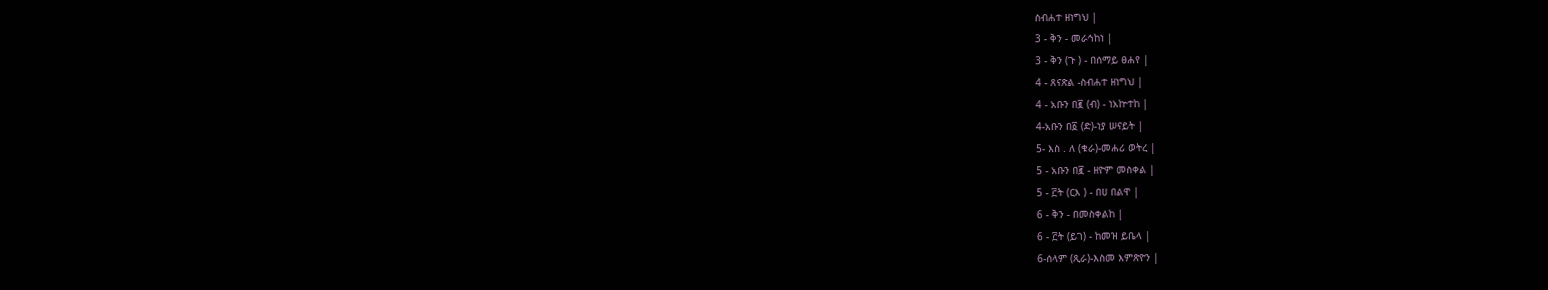ስብሐተ ዘነግህ |
3 - ቅን - መራኅከነ |
3 - ቅን (ጉ ) - በሰማይ ፀሐየ |
4 - ጸናጽል -ስብሐተ ዘነግህ |
4 - አቡን በ፪ (ብ) - ነአኵተከ |
4-አቡን በ፩ (ድ)-ነያ ሠናይት |
5- እስ . ለ (ቁራ)-መሐሪ ወትረ |
5 - አቡን በ፪ - ዘዮም መስቀል |
5 - ፫ት (ርእ ) - በሀ በልዋ |
6 - ቅን - በመስቀልከ |
6 - ፫ት (ይገ) - ከመዝ ይቤላ |
6-ሰላም (ጺራ)-እስመ እምጽዮን |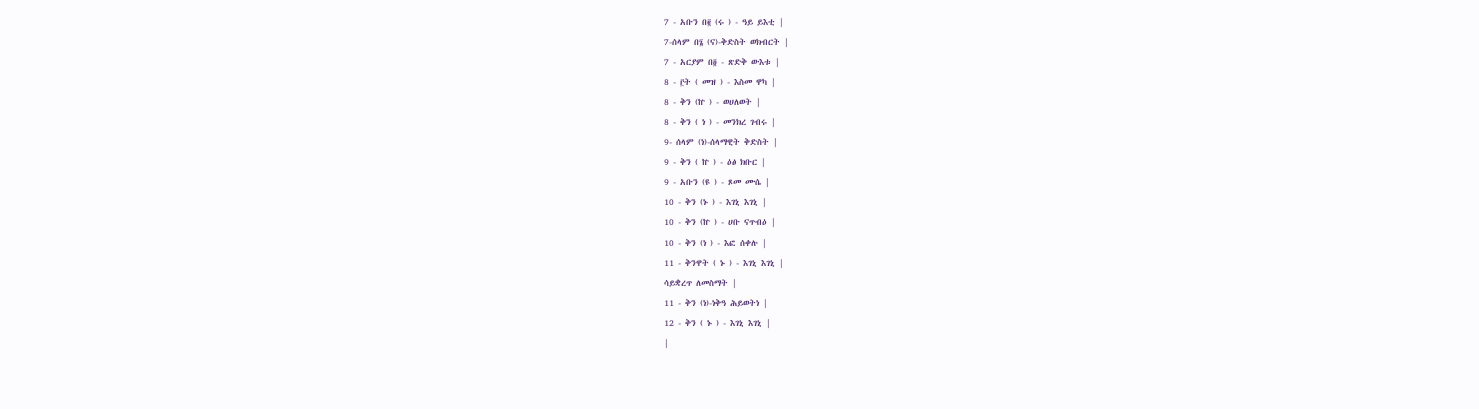7 - አቡን በ፪ (ሩ ) - ዓይ ይእቲ |
7-ሰላም በ፮ (ና)-ቅድስት ወክብርት |
7 - አርያም በ፬ - ጽድቅ ውእቱ |
8 - ፫ት ( መዝ ) - እስመ ዋካ |
8 - ቅን (ኵ ) - ወሀለወት |
8 - ቅን ( ነ ) - መንክረ ገብሩ |
9- ሰላም (ነ)-ሰላማዊት ቅድስት |
9 - ቅን ( ኵ ) - ዕፅ ክቡር |
9 - አቡን (ዩ ) - ጾመ ሙሴ |
10 - ቅን (ኑ ) - እገኒ እገኒ |
10 - ቅን (ኵ ) - ሀቡ ናጥብዕ |
10 - ቅን (ነ ) - እፎ ሰቀሉ |
11 - ቅንዋት ( ኑ ) - እገኒ እገኒ |
ሳይቋረጥ ለመስማት |
11 - ቅን (ነ)-ነቅዓ ሕይወትነ |
12 - ቅን ( ኑ ) - እገኒ እገኒ |
|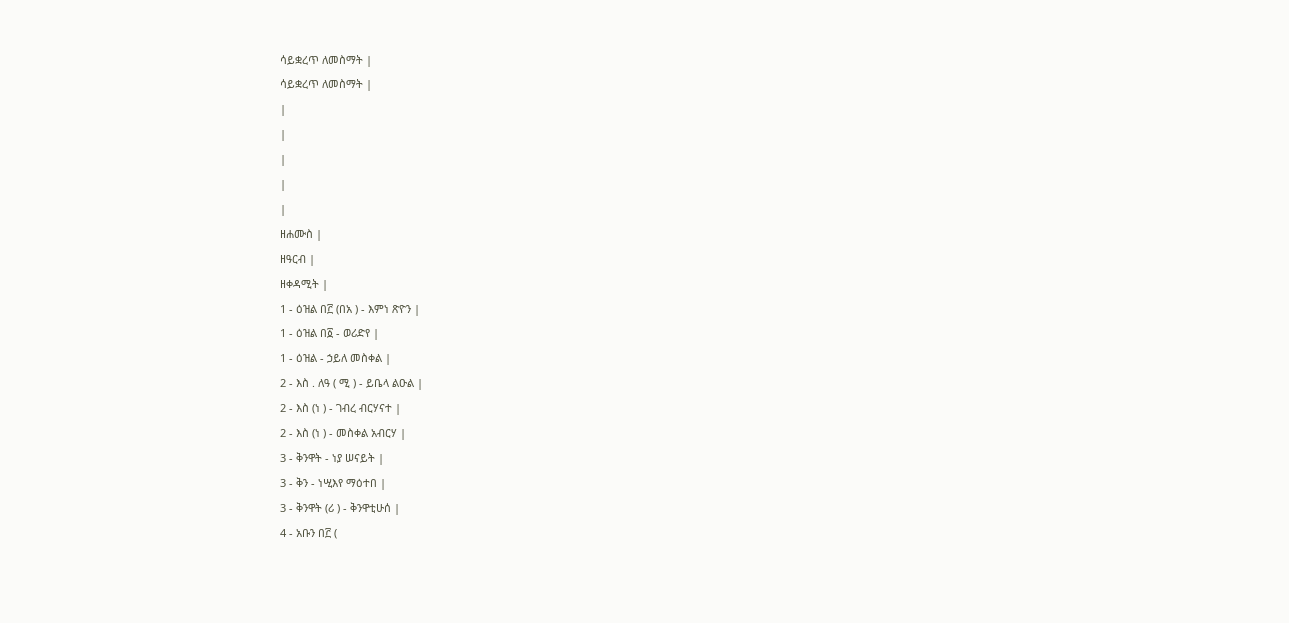ሳይቋረጥ ለመስማት |
ሳይቋረጥ ለመስማት |
|
|
|
|
|
ዘሐሙስ |
ዘዓርብ |
ዘቀዳሚት |
1 - ዕዝል በ፫ (በአ ) - እምነ ጽዮን |
1 - ዕዝል በ፩ - ወሪድየ |
1 - ዕዝል - ኃይለ መስቀል |
2 - እስ . ለዓ ( ሚ ) - ይቤላ ልዑል |
2 - እስ (ነ ) - ገብረ ብርሃናተ |
2 - እስ (ነ ) - መስቀል አብርሃ |
3 - ቅንዋት - ነያ ሠናይት |
3 - ቅን - ነሢእየ ማዕተበ |
3 - ቅንዋት (ሪ ) - ቅንዋቲሁሰ |
4 - አቡን በ፫ (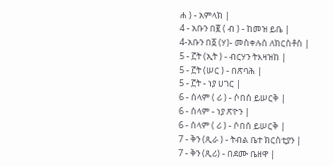ሐ ) - አምላክ |
4 - አቡን በ፪ ( ብ ) - ከመዝ ይቤ |
4-አቡን በ፩ (ሃ)- መስቀሉሰ ለክርስቶስ |
5 - ፫ት (ኢት ) - ብርሃን ትእዛዝከ |
5 - ፫ት (ሠር ) - በጽባሕ |
5 - ፫ት - ነያ ሀገር |
6 - ሰላም ( ሪ ) - ሶበሰ ይሠርቅ |
6 - ሰላም - ነያ ጽዮን |
6 - ሰላም ( ሪ ) - ሶበሰ ይሠርቅ |
7 - ቅን (ጺራ ) - ትብል ቤተ ክርስቲያን |
7 - ቅን (ጺሪ) - በደሙ ቤዘዋ |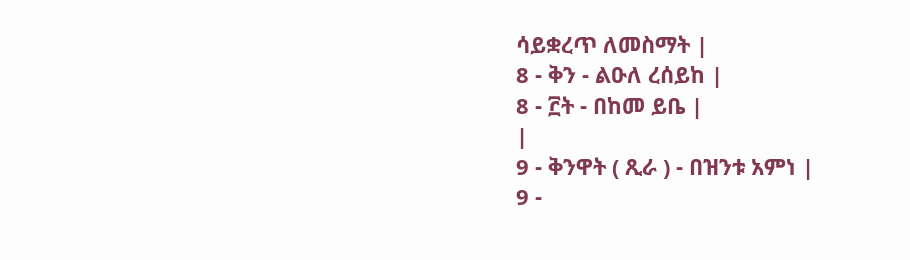ሳይቋረጥ ለመስማት |
8 - ቅን - ልዑለ ረሰይከ |
8 - ፫ት - በከመ ይቤ |
|
9 - ቅንዋት ( ጺራ ) - በዝንቱ አምነ |
9 -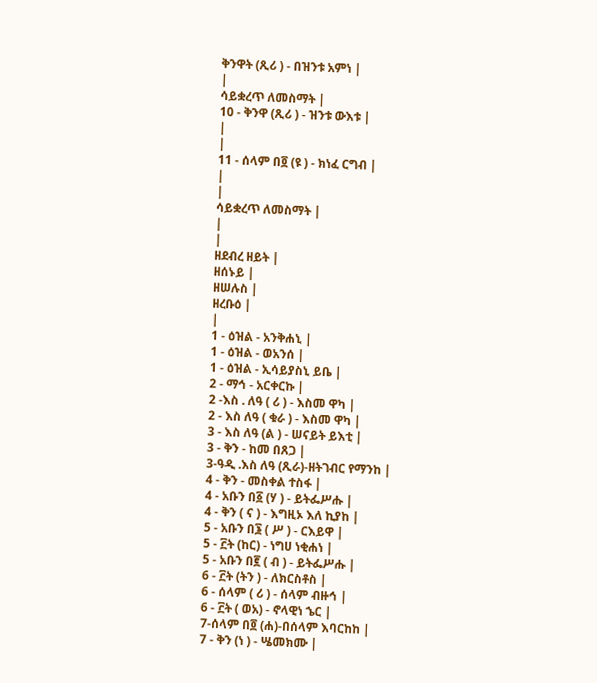ቅንዋት (ጺሪ ) - በዝንቱ አምነ |
|
ሳይቋረጥ ለመስማት |
10 - ቅንዋ (ጺሪ ) - ዝንቱ ውእቱ |
|
|
11 - ሰላም በ፬ (ዩ ) - ክነፈ ርግብ |
|
|
ሳይቋረጥ ለመስማት |
|
|
ዘደብረ ዘይት |
ዘሰኑይ |
ዘሠሉስ |
ዘረቡዕ |
|
1 - ዕዝል - አንቅሐኒ |
1 - ዕዝል - ወአንሰ |
1 - ዕዝል - ኢሳይያስኒ ይቤ |
2 - ማኅ - አርቀርኩ |
2 -እስ . ለዓ ( ሪ ) - እስመ ዋካ |
2 - እስ ለዓ ( ቁራ ) - እስመ ዋካ |
3 - እስ ለዓ (ል ) - ሠናይት ይእቲ |
3 - ቅን - ከመ በጸጋ |
3-ዓዲ .እስ ለዓ (ጺራ)-ዘትገብር የማንከ |
4 - ቅን - መስቀል ተስፋ |
4 - አቡን በ፩ (ሃ ) - ይትፌሥሑ |
4 - ቅን ( ና ) - እግዚኦ እለ ኪያከ |
5 - አቡን በ፮ ( ሥ ) - ርእይዋ |
5 - ፫ት (ከር) - ነግሀ ነቂሐነ |
5 - አቡን በ፪ ( ብ ) - ይትፌሥሑ |
6 - ፫ት (ትን ) - ለክርስቶስ |
6 - ሰላም ( ሪ ) - ሰላም ብዙኅ |
6 - ፫ት ( ወአ) - ኖላዊነ ኄር |
7-ሰላም በ፬ (ሐ)-በሰላም እባርከከ |
7 - ቅን (ነ ) - ሤመክሙ |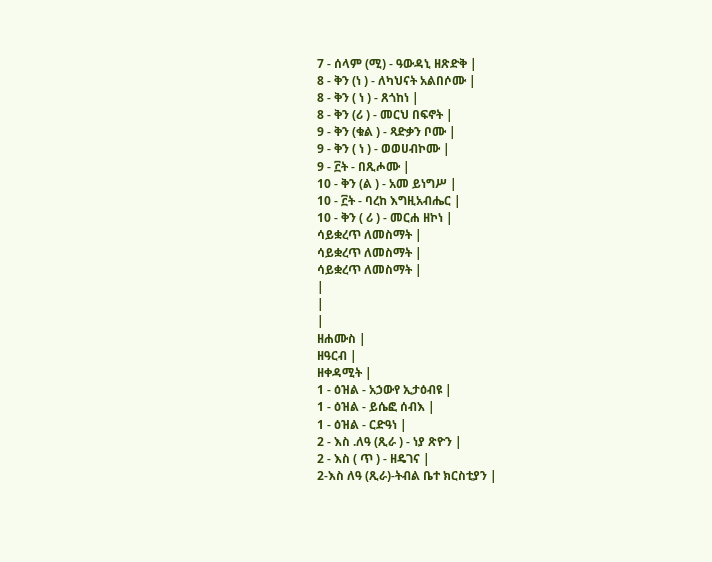7 - ሰላም (ሚ) - ዓውዳኒ ዘጽድቅ |
8 - ቅን (ነ ) - ለካህናት አልበሶሙ |
8 - ቅን ( ነ ) - ጸጎከነ |
8 - ቅን (ሪ ) - መርህ በፍኖት |
9 - ቅን (ቁል ) - ጻድቃን ቦሙ |
9 - ቅን ( ነ ) - ወወሀብኮሙ |
9 - ፫ት - በጺሖሙ |
10 - ቅን (ል ) - አመ ይነግሥ |
10 - ፫ት - ባረከ እግዚአብሔር |
10 - ቅን ( ሪ ) - መርሐ ዘኮነ |
ሳይቋረጥ ለመስማት |
ሳይቋረጥ ለመስማት |
ሳይቋረጥ ለመስማት |
|
|
|
ዘሐሙስ |
ዘዓርብ |
ዘቀዳሚት |
1 - ዕዝል - አኃውየ ኢታዕብዩ |
1 - ዕዝል - ይሴፎ ሰብእ |
1 - ዕዝል - ርድዓነ |
2 - እስ .ለዓ (ጺራ ) - ነያ ጽዮን |
2 - እስ ( ጥ ) - ዘዴገና |
2-እስ ለዓ (ጺራ)-ትብል ቤተ ክርስቲያን |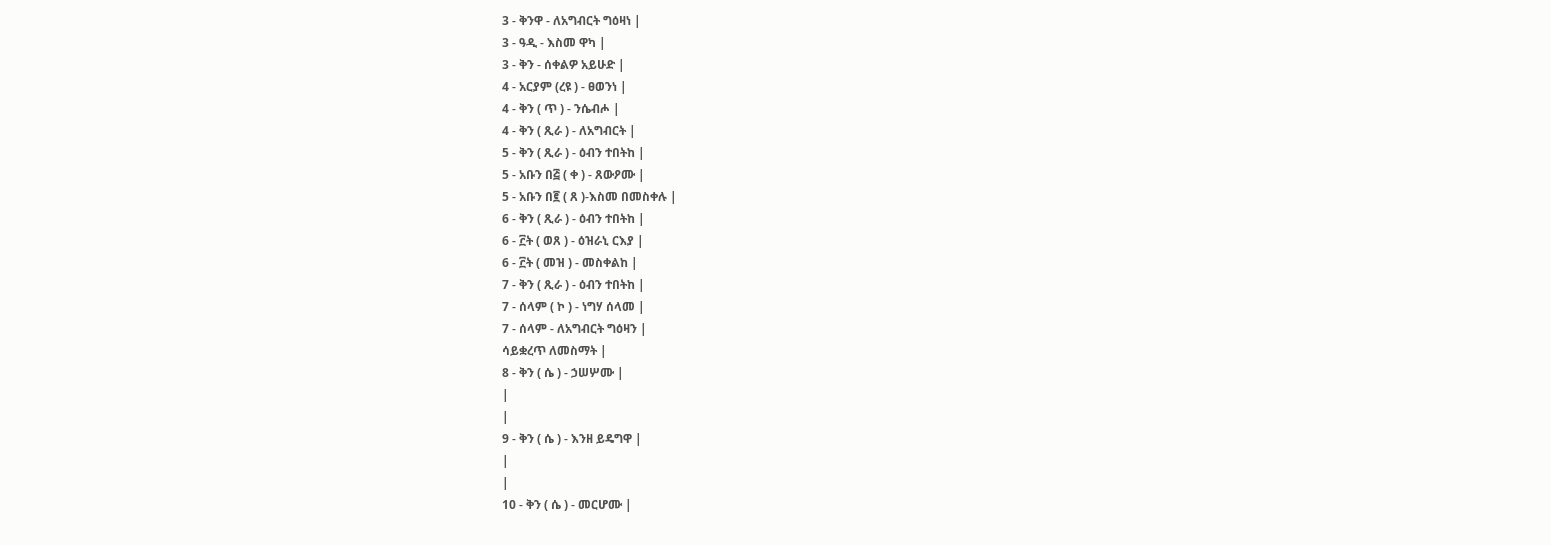3 - ቅንዋ - ለአግብርት ግዕዛነ |
3 - ዓዲ - እስመ ዋካ |
3 - ቅን - ሰቀልዎ አይሁድ |
4 - አርያም (ረዩ ) - ፀወንነ |
4 - ቅን ( ጥ ) - ንሴብሖ |
4 - ቅን ( ጺራ ) - ለአግብርት |
5 - ቅን ( ጺራ ) - ዕብን ተበትከ |
5 - አቡን በ፭ ( ቀ ) - ጸውዖሙ |
5 - አቡን በ፪ ( ጸ )-እስመ በመስቀሉ |
6 - ቅን ( ጺራ ) - ዕብን ተበትከ |
6 - ፫ት ( ወጸ ) - ዕዝራኒ ርእያ |
6 - ፫ት ( መዝ ) - መስቀልከ |
7 - ቅን ( ጺራ ) - ዕብን ተበትከ |
7 - ሰላም ( ኮ ) - ነግሃ ሰላመ |
7 - ሰላም - ለአግብርት ግዕዛን |
ሳይቋረጥ ለመስማት |
8 - ቅን ( ሴ ) - ኃሠሦሙ |
|
|
9 - ቅን ( ሴ ) - እንዘ ይዴግዋ |
|
|
10 - ቅን ( ሴ ) - መርሆሙ |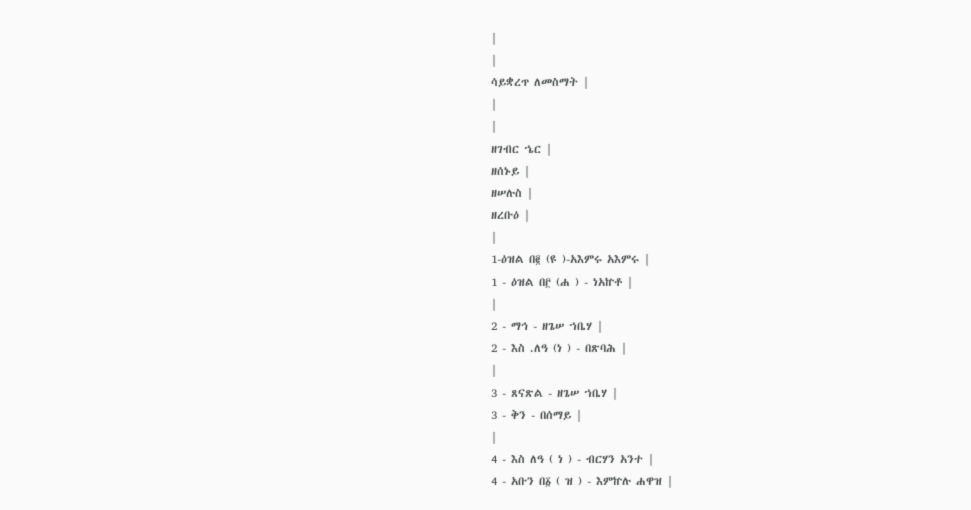|
|
ሳይቋረጥ ለመስማት |
|
|
ዘገብር ኄር |
ዘሰኑይ |
ዘሠሉስ |
ዘረቡዕ |
|
1-ዕዝል በ፪ (ዩ )-አእምሩ አእምሩ |
1 - ዕዝል በ፫ (ሐ ) - ነአኵቶ |
|
2 - ማኅ - ዘጌሠ ኀቤሃ |
2 - እስ .ለዓ (ነ ) - በጽባሕ |
|
3 - ጸናጽል - ዘጌሠ ኀቤሃ |
3 - ቅን - በሰማይ |
|
4 - እስ ለዓ ( ነ ) - ብርሃን አንተ |
4 - አቡን በ፩ ( ዝ ) - እምኵሉ ሐዋዝ |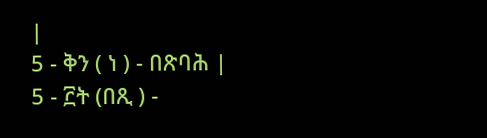|
5 - ቅን ( ነ ) - በጽባሕ |
5 - ፫ት (በጺ ) -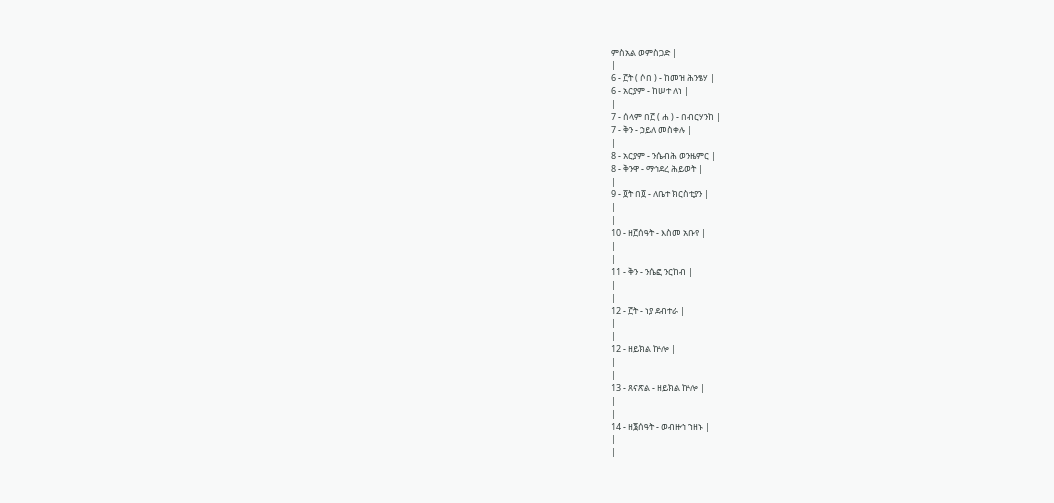ምስአል ወምስጋድ |
|
6 - ፫ት ( ሶበ ) - ከመዝ ሕንፄሃ |
6 - አርያም - ከሠተ ለነ |
|
7 - ሰላም በ፫ ( ሐ ) - በብርሃንከ |
7 - ቅን - ኃይለ መስቀሉ |
|
8 - አርያም - ንሴብሕ ወንዜምር |
8 - ቅንዋ - ማኅደረ ሕይወት |
|
9 - ፬ት በ፬ - ለቤተ ክርስቲያን |
|
|
10 - ዘ፫ሰዓት - እስመ አቡየ |
|
|
11 - ቅን - ንሴፎ ንርከብ |
|
|
12 - ፫ት - ነያ ደብተራ |
|
|
12 - ዘይክል ኵሎ |
|
|
13 - ጸናጽል - ዘይክል ኵሎ |
|
|
14 - ዘ፮ሰዓት - ወብዙኅ ኀዘኑ |
|
|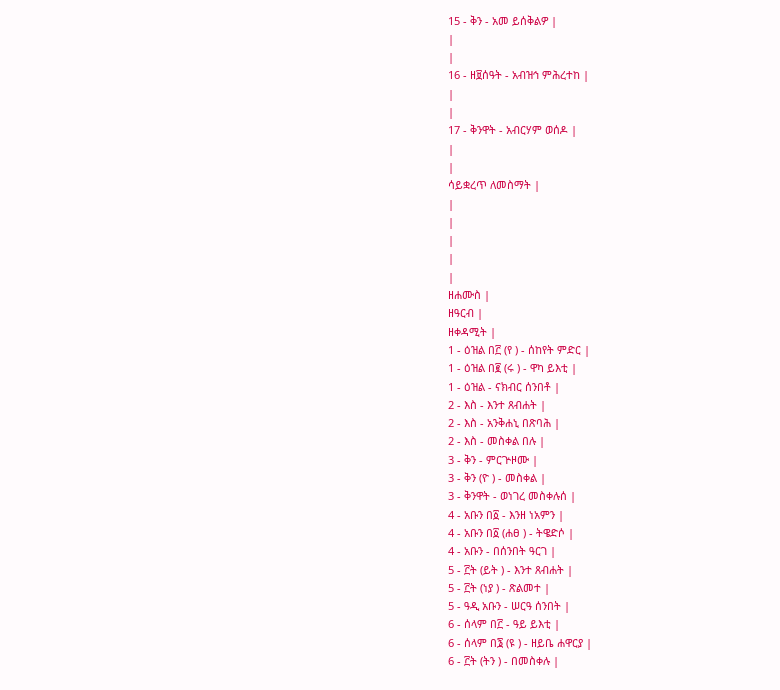15 - ቅን - አመ ይሰቅልዎ |
|
|
16 - ዘ፱ሰዓት - አብዝኅ ምሕረተከ |
|
|
17 - ቅንዋት - አብርሃም ወሰዶ |
|
|
ሳይቋረጥ ለመስማት |
|
|
|
|
|
ዘሐሙስ |
ዘዓርብ |
ዘቀዳሚት |
1 - ዕዝል በ፫ (የ ) - ሰከየት ምድር |
1 - ዕዝል በ፪ (ሩ ) - ዋካ ይእቲ |
1 - ዕዝል - ናክብር ሰንበቶ |
2 - እስ - እንተ ጸብሐት |
2 - እስ - አንቅሐኒ በጽባሕ |
2 - እስ - መስቀል በሉ |
3 - ቅን - ምርጕዞሙ |
3 - ቅን (ዮ ) - መስቀል |
3 - ቅንዋት - ወነገረ መስቀሉሰ |
4 - አቡን በ፩ - እንዘ ነአምን |
4 - አቡን በ፩ (ሐፀ ) - ትዌድሶ |
4 - አቡን - በሰንበት ዓርገ |
5 - ፫ት (ይት ) - እንተ ጸብሐት |
5 - ፫ት (ነያ ) - ጽልመተ |
5 - ዓዲ አቡን - ሠርዓ ሰንበት |
6 - ሰላም በ፫ - ዓይ ይእቲ |
6 - ሰላም በ፮ (ዩ ) - ዘይቤ ሐዋርያ |
6 - ፫ት (ትን ) - በመስቀሉ |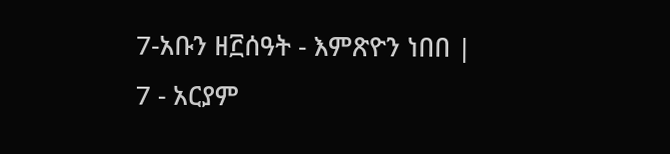7-አቡን ዘ፫ሰዓት - እምጽዮን ነበበ |
7 - አርያም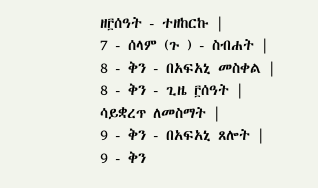ዘ፫ሰዓት - ተዘከርኩ |
7 - ሰላም (ጉ ) - ስብሐት |
8 - ቅን - በአፍአኒ መስቀል |
8 - ቅን - ጊዜ ፫ሰዓት |
ሳይቋረጥ ለመስማት |
9 - ቅን - በአፍአኒ ጸሎት |
9 - ቅን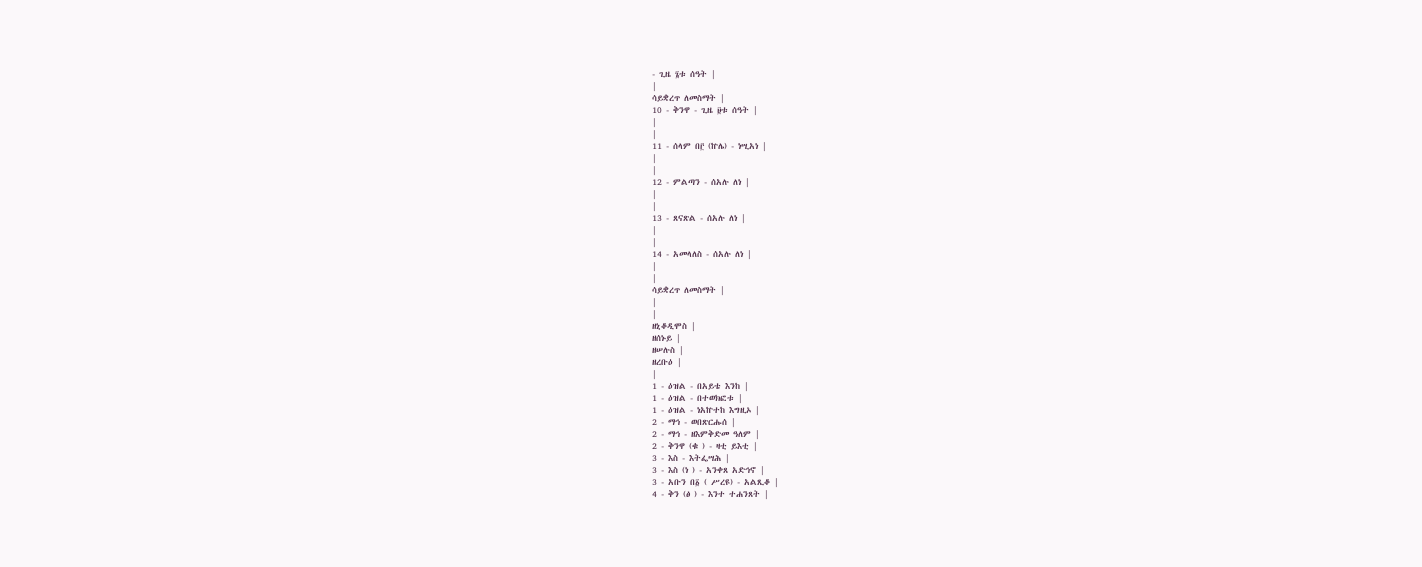- ጊዜ ፮ቱ ሰዓት |
|
ሳይቋረጥ ለመስማት |
10 - ቅንዋ - ጊዜ ፱ቱ ሰዓት |
|
|
11 - ሰላም በ፫ (ኵሌ) - ነሢአነ |
|
|
12 - ምልጣን - ሰአሉ ለነ |
|
|
13 - ጸናጽል - ሰአሉ ለነ |
|
|
14 - አመላለስ - ሰአሉ ለነ |
|
|
ሳይቋረጥ ለመስማት |
|
|
ዘኒቆዲሞስ |
ዘሰኑይ |
ዘሠሉስ |
ዘረቡዕ |
|
1 - ዕዝል - በአይቴ እንከ |
1 - ዕዝል - በተወክፎቱ |
1 - ዕዝል - ነአኵተከ እግዚኦ |
2 - ማኅ - ወበጽርሑሰ |
2 - ማኅ - ዘእምቅድመ ዓለም |
2 - ቅንዋ (ቁ ) - ዛቲ ይእቲ |
3 - እስ - እትፌሣሕ |
3 - እስ (ነ ) - አንቀጸ አድኅኖ |
3 - አቡን በ፩ ( ሥረዩ) - አልጺቆ |
4 - ቅን (ፅ ) - እንተ ተሐንጸት |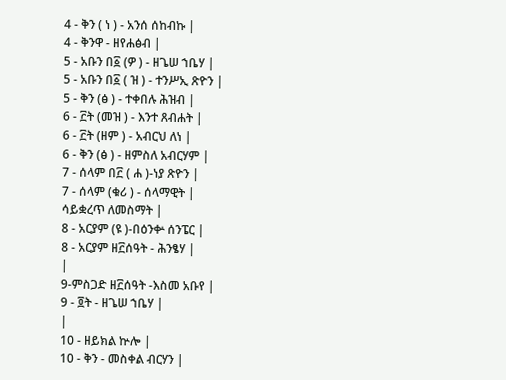4 - ቅን ( ነ ) - አንሰ ሰከብኩ |
4 - ቅንዋ - ዘየሐፅብ |
5 - አቡን በ፩ (ዎ ) - ዘጌሠ ኀቤሃ |
5 - አቡን በ፩ ( ዝ ) - ተንሥኢ ጽዮን |
5 - ቅን (ፅ ) - ተቀበሉ ሕዝብ |
6 - ፫ት (መዝ ) - እንተ ጸብሐት |
6 - ፫ት (ዘም ) - አብርህ ለነ |
6 - ቅን (ፅ ) - ዘምስለ አብርሃም |
7 - ሰላም በ፫ ( ሐ )-ነያ ጽዮን |
7 - ሰላም (ቁሪ ) - ሰላማዊት |
ሳይቋረጥ ለመስማት |
8 - አርያም (ዩ )-በዕንቍ ሰንፔር |
8 - አርያም ዘ፫ሰዓት - ሕንፄሃ |
|
9-ምስጋድ ዘ፫ሰዓት -እስመ አቡየ |
9 - ፬ት - ዘጌሠ ኀቤሃ |
|
10 - ዘይክል ኵሎ |
10 - ቅን - መስቀል ብርሃን |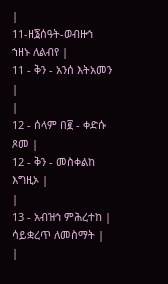|
11-ዘ፮ሰዓት-ወብዙኅ ኀዘኑ ለልብየ |
11 - ቅን - አንሰ እትአመን |
|
12 - ሰላም በ፪ - ቀድሱ ጾመ |
12 - ቅን - መስቀልከ እግዚኦ |
|
13 - አብዝኅ ምሕረተከ |
ሳይቋረጥ ለመስማት |
|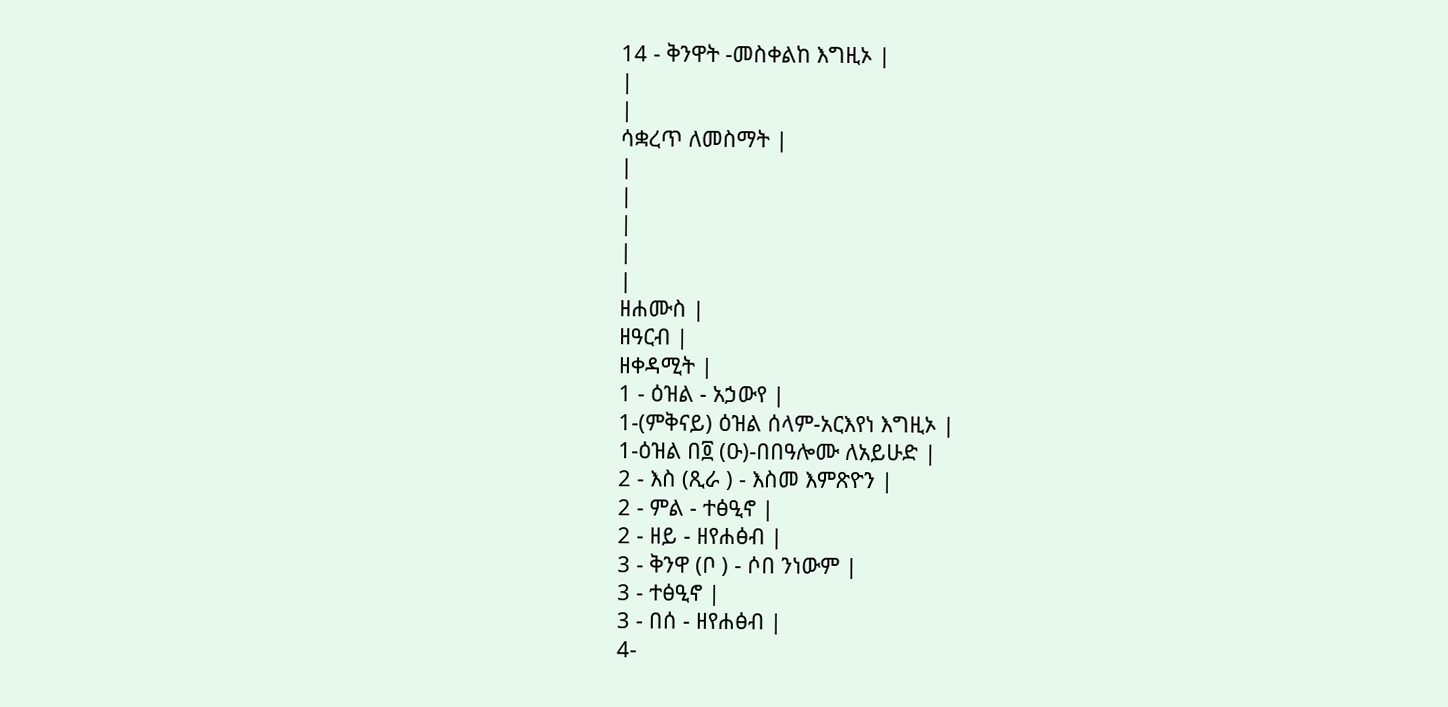14 - ቅንዋት -መስቀልከ እግዚኦ |
|
|
ሳቋረጥ ለመስማት |
|
|
|
|
|
ዘሐሙስ |
ዘዓርብ |
ዘቀዳሚት |
1 - ዕዝል - አኃውየ |
1-(ምቅናይ) ዕዝል ሰላም-አርእየነ እግዚኦ |
1-ዕዝል በ፬ (ዑ)-በበዓሎሙ ለአይሁድ |
2 - እስ (ጺራ ) - እስመ እምጽዮን |
2 - ምል - ተፅዒኖ |
2 - ዘይ - ዘየሐፅብ |
3 - ቅንዋ (ቦ ) - ሶበ ንነውም |
3 - ተፅዒኖ |
3 - በሰ - ዘየሐፅብ |
4-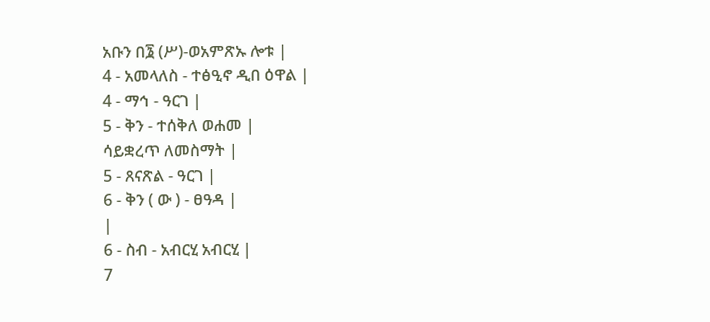አቡን በ፮ (ሥ)-ወአምጽኡ ሎቱ |
4 - አመላለስ - ተፅዒኖ ዲበ ዕዋል |
4 - ማኅ - ዓርገ |
5 - ቅን - ተሰቅለ ወሐመ |
ሳይቋረጥ ለመስማት |
5 - ጸናጽል - ዓርገ |
6 - ቅን ( ው ) - ፀዓዳ |
|
6 - ስብ - አብርሂ አብርሂ |
7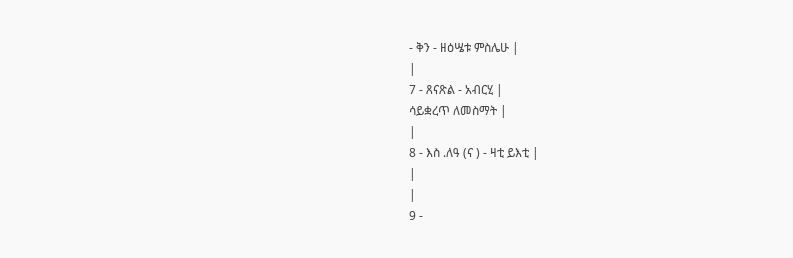- ቅን - ዘዕሤቱ ምስሌሁ |
|
7 - ጸናጽል - አብርሂ |
ሳይቋረጥ ለመስማት |
|
8 - እስ .ለዓ (ና ) - ዛቲ ይእቲ |
|
|
9 -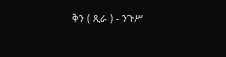ቅን ( ጺራ ) - ንጉሥ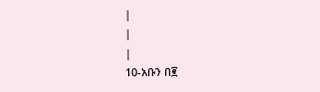|
|
|
10-አቡን በ፪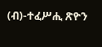(ብ)-ተፈሥሒ ጽዮን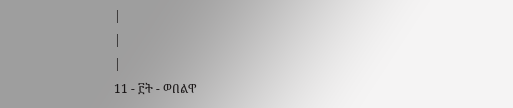|
|
|
11 - ፫ት - ወበልዋ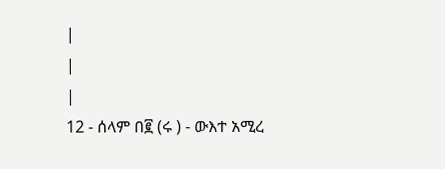|
|
|
12 - ሰላም በ፪ (ሩ ) - ውእተ አሚረ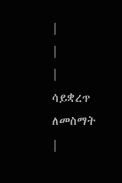|
|
|
ሳይቋረጥ ለመስማት |